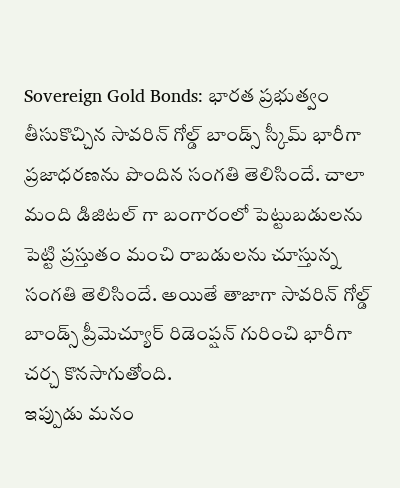Sovereign Gold Bonds: భారత ప్రభుత్వం తీసుకొచ్చిన సావరిన్ గోల్డ్ బాండ్స్ స్కీమ్ భారీగా ప్రజాధరణను పొందిన సంగతి తెలిసిందే. చాలా మంది డిజిటల్ గా బంగారంలో పెట్టుబడులను పెట్టి ప్రస్తుతం మంచి రాబడులను చూస్తున్న సంగతి తెలిసిందే. అయితే తాజాగా సావరిన్ గోల్డ్ బాండ్స్ ప్రీమెచ్యూర్ రిడెంప్షన్ గురించి భారీగా చర్చ కొనసాగుతోంది.
ఇప్పుడు మనం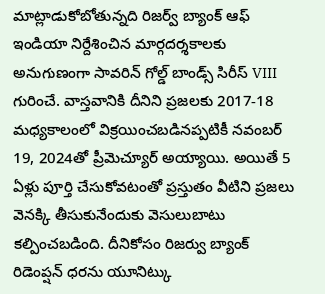మాట్లాడుకోబోతున్నది రిజర్వ్ బ్యాంక్ ఆఫ్ ఇండియా నిర్దేశించిన మార్గదర్శకాలకు అనుగుణంగా సావరిన్ గోల్డ్ బాండ్స్ సిరీస్ VIII గురించే. వాస్తవానికి దీనిని ప్రజలకు 2017-18 మధ్యకాలంలో విక్రయించబడినప్పటికీ నవంబర్ 19, 2024తో ప్రీమెచ్యూర్ అయ్యాయి. అయితే 5 ఏళ్లు పూర్తి చేసుకోవటంతో ప్రస్తుతం వీటిని ప్రజలు వెనక్కి తీసుకునేందుకు వెసులుబాటు కల్పించబడింది. దీనికోసం రిజర్వు బ్యాంక్ రిడెంప్షన్ ధరను యూనిట్కు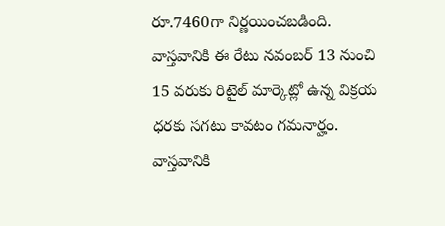రూ.7460గా నిర్ణయించబడింది. వాస్తవానికి ఈ రేటు నవంబర్ 13 నుంచి 15 వరుకు రిటైల్ మార్కెట్లో ఉన్న విక్రయ ధరకు సగటు కావటం గమనార్హం. వాస్తవానికి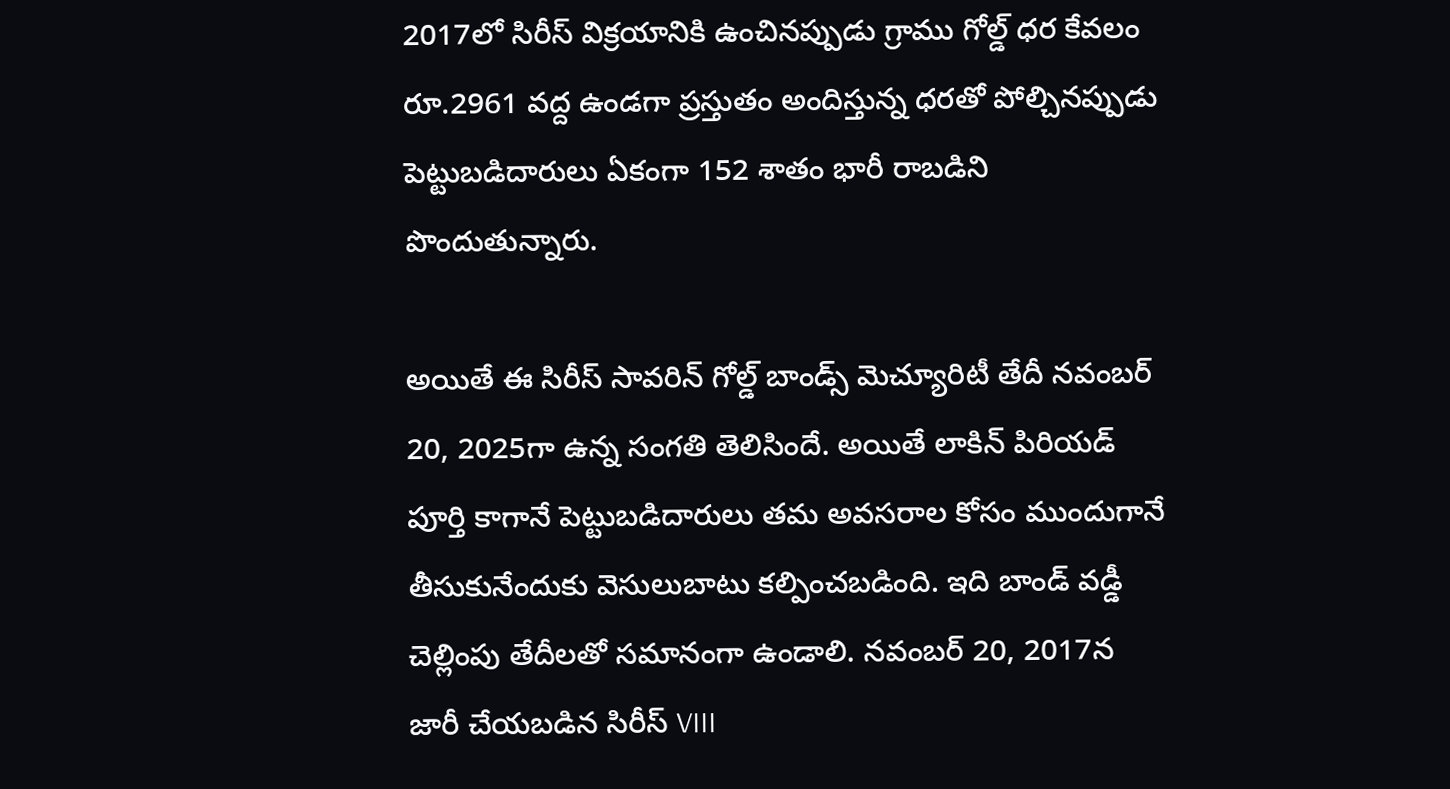2017లో సిరీస్ విక్రయానికి ఉంచినప్పుడు గ్రాము గోల్డ్ ధర కేవలం రూ.2961 వద్ద ఉండగా ప్రస్తుతం అందిస్తున్న ధరతో పోల్చినప్పుడు పెట్టుబడిదారులు ఏకంగా 152 శాతం భారీ రాబడిని పొందుతున్నారు.

అయితే ఈ సిరీస్ సావరిన్ గోల్డ్ బాండ్స్ మెచ్యూరిటీ తేదీ నవంబర్ 20, 2025గా ఉన్న సంగతి తెలిసిందే. అయితే లాకిన్ పిరియడ్ పూర్తి కాగానే పెట్టుబడిదారులు తమ అవసరాల కోసం ముందుగానే తీసుకునేందుకు వెసులుబాటు కల్పించబడింది. ఇది బాండ్ వడ్డీ చెల్లింపు తేదీలతో సమానంగా ఉండాలి. నవంబర్ 20, 2017న జారీ చేయబడిన సిరీస్ VIII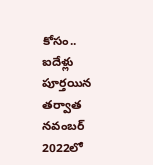కోసం.. ఐదేళ్లు పూర్తయిన తర్వాత నవంబర్ 2022లో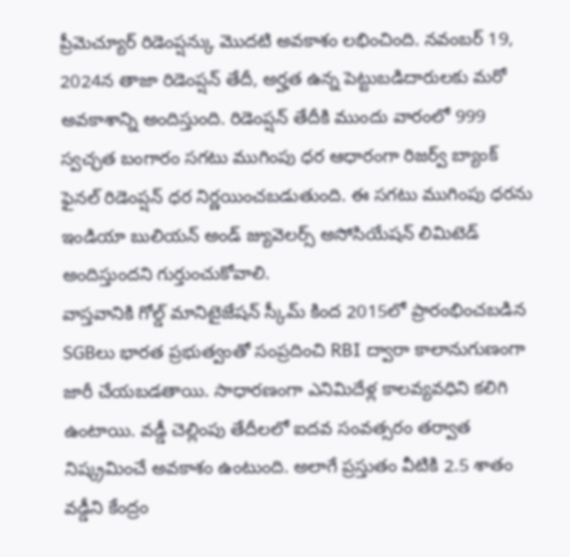ప్రీమెచ్యూర్ రిడెంప్షన్కు మొదటి అవకాశం లభించింది. నవంబర్ 19, 2024న తాజా రిడెంప్షన్ తేదీ, అర్హత ఉన్న పెట్టుబడిదారులకు మరో అవకాశాన్ని అందిస్తుంది. రిడెంప్షన్ తేదీకి ముందు వారంలో 999 స్వచ్ఛత బంగారం సగటు ముగింపు ధర ఆధారంగా రిజర్వ్ బ్యాంక్ ఫైనల్ రిడెంప్షన్ ధర నిర్ణయించబడుతుంది. ఈ సగటు ముగింపు ధరను ఇండియా బులియన్ అండ్ జ్యువెలర్స్ అసోసియేషన్ లిమిటెడ్ అందిస్తుందని గుర్తుంచుకోవాలి.
వాస్తవానికి గోల్డ్ మానిటైజేషన్ స్కీమ్ కింద 2015లో ప్రారంభించబడిన SGBలు భారత ప్రభుత్వంతో సంప్రదించి RBI ద్వారా కాలానుగుణంగా జారీ చేయబడతాయి. సాధారణంగా ఎనిమిదేళ్ల కాలవ్యవధిని కలిగి ఉంటాయి. వడ్డీ చెల్లింపు తేదీలలో ఐదవ సంవత్సరం తర్వాత నిష్క్రమించే అవకాశం ఉంటుంది. అలాగే ప్రస్తుతం వీటికి 2.5 శాతం వడ్డీని కేంద్రం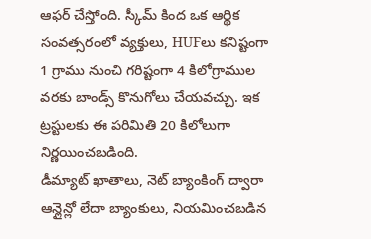ఆఫర్ చేస్తోంది. స్కీమ్ కింద ఒక ఆర్థిక సంవత్సరంలో వ్యక్తులు, HUFలు కనిష్టంగా 1 గ్రాము నుంచి గరిష్టంగా 4 కిలోగ్రాముల వరకు బాండ్స్ కొనుగోలు చేయవచ్చు. ఇక ట్రస్టులకు ఈ పరిమితి 20 కిలోలుగా నిర్ణయించబడింది.
డీమ్యాట్ ఖాతాలు, నెట్ బ్యాంకింగ్ ద్వారా ఆన్లైన్లో లేదా బ్యాంకులు, నియమించబడిన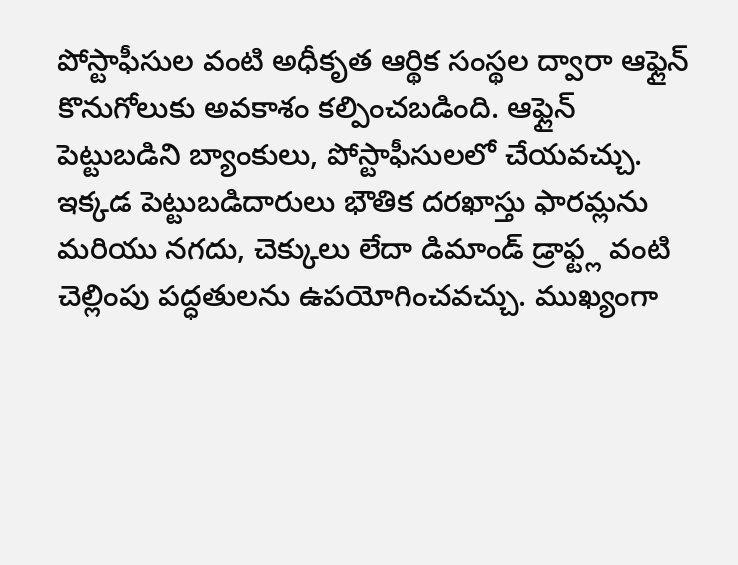పోస్టాఫీసుల వంటి అధీకృత ఆర్థిక సంస్థల ద్వారా ఆఫ్లైన్ కొనుగోలుకు అవకాశం కల్పించబడింది. ఆఫ్లైన్ పెట్టుబడిని బ్యాంకులు, పోస్టాఫీసులలో చేయవచ్చు. ఇక్కడ పెట్టుబడిదారులు భౌతిక దరఖాస్తు ఫారమ్లను మరియు నగదు, చెక్కులు లేదా డిమాండ్ డ్రాఫ్ట్ల వంటి చెల్లింపు పద్ధతులను ఉపయోగించవచ్చు. ముఖ్యంగా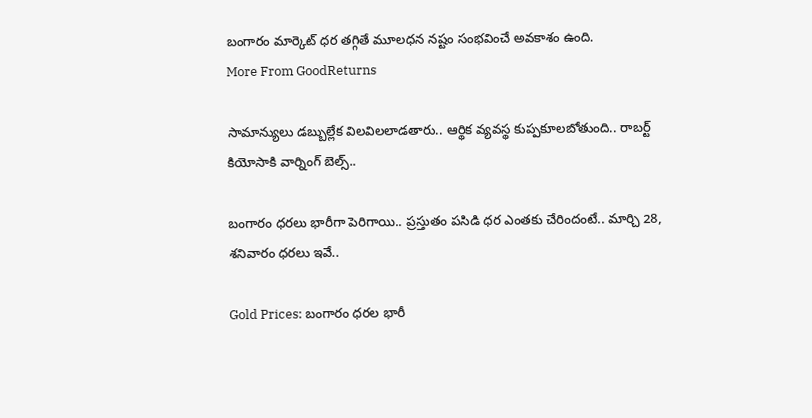బంగారం మార్కెట్ ధర తగ్గితే మూలధన నష్టం సంభవించే అవకాశం ఉంది.
More From GoodReturns

సామాన్యులు డబ్బుల్లేక విలవిలలాడతారు.. ఆర్థిక వ్యవస్థ కుప్పకూలబోతుంది.. రాబర్ట్ కియోసాకి వార్నింగ్ బెల్స్..

బంగారం ధరలు భారీగా పెరిగాయి.. ప్రస్తుతం పసిడి ధర ఎంతకు చేరిందంటే.. మార్చి 28, శనివారం ధరలు ఇవే..

Gold Prices: బంగారం ధరల భారీ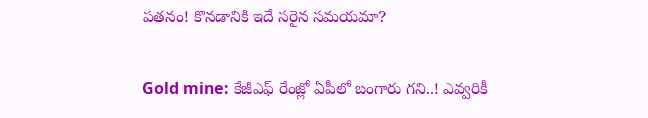పతనం! కొనడానికి ఇదే సరైన సమయమా?

Gold mine: కేజీఎఫ్ రేంజ్లో ఏపీలో బంగారు గని..! ఎవ్వరికీ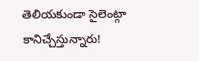తెలియకుండా సైలెంట్గా కానిచ్చేస్తున్నారు!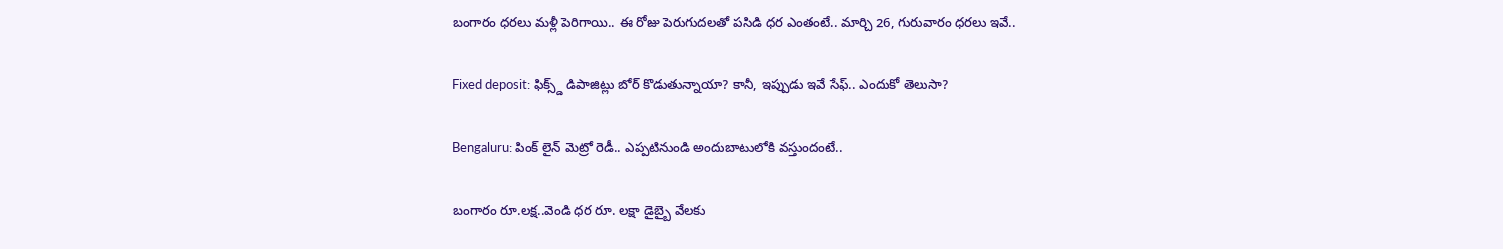బంగారం ధరలు మళ్లీ పెరిగాయి.. ఈ రోజు పెరుగుదలతో పసిడి ధర ఎంతంటే.. మార్చి 26, గురువారం ధరలు ఇవే..

Fixed deposit: ఫిక్స్డ్ డిపాజిట్లు బోర్ కొడుతున్నాయా? కానీ, ఇప్పుడు ఇవే సేఫ్.. ఎందుకో తెలుసా?

Bengaluru: పింక్ లైన్ మెట్రో రెడీ.. ఎప్పటినుండి అందుబాటులోకి వస్తుందంటే..

బంగారం రూ.లక్ష..వెండి ధర రూ. లక్షా డైబ్బై వేలకు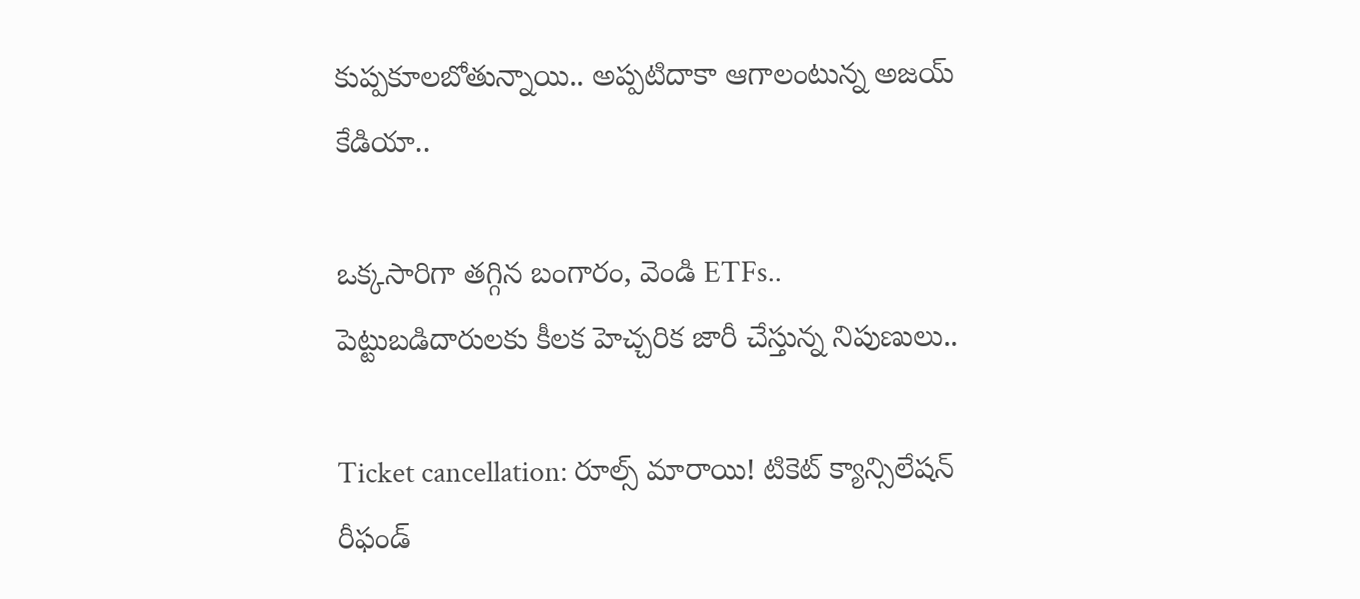కుప్పకూలబోతున్నాయి.. అప్పటిదాకా ఆగాలంటున్న అజయ్ కేడియా..

ఒక్కసారిగా తగ్గిన బంగారం, వెండి ETFs.. పెట్టుబడిదారులకు కీలక హెచ్చరిక జారీ చేస్తున్న నిపుణులు..

Ticket cancellation: రూల్స్ మారాయి! టికెట్ క్యాన్సిలేషన్ రీఫండ్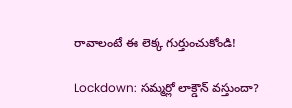రావాలంటే ఈ లెక్క గుర్తుంచుకోండి!

Lockdown: సమ్మర్లో లాక్డౌన్ వస్తుందా?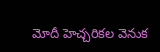మోదీ హెచ్చరికల వెనుక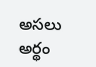అసలు అర్థం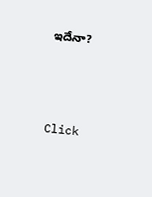ఇదేనా?



Click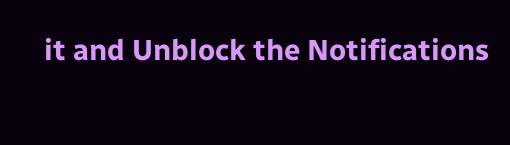it and Unblock the Notifications